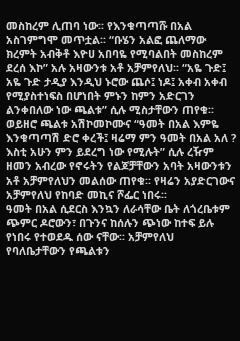መስከረም ሊጠባ ነው፡፡ የእንቁጣጣሹ በአል አስገምግሞ መጥቷል፡፡ “ቡሄን አልፎ ጨለማው ክረምት አብቅቶ እዮሀ አበባዬ የሚባልበት መስከረም ደረሰ እኮ” አሉ አዛውንቱ አቶ አቻምየለህ፡፡ “አዬ ጉድ፤ አዬ ጉድ ታዲያ እንዲህ ኑሮው ጨሶ፤ ነዶ፤ አቀብ አቀብ የሚያስተነፍስ በሆነበት ምኑን ከምን አድርገን ልንቀበለው ነው ጫልቱ” ሲሉ ሚስታቸውን ጠየቁ፡፡
ወይዘሮ ጫልቱ አሽኮመኮሙና “ዓመት በአል እምዬ እንቁጣጣሽ ድሮ ቀረች፤ ዛሬማ ምን ዓመት በአል አለ ? እስቲ አሁን ምን ይደረግ ነው የሚሉት” ሲሉ ረዥም ዘመን አብረው የኖሩትን የልጆቻቸውን አባት አዛውንቱን አቶ አቻምየለህን መልሰው ጠየቁ፡፡ የዛሬን አያድርገውና አቻምየለህ የከባድ መኪና ሾፌር ነበሩ፡፡
ዓመት በአል ሲደርስ እንኳን ለራሳቸው ቤት ለጎረቤቱም ጭምር ዶሮውን፣ በጉንና ከሰሉን ጭነው ከተፍ ይሉ የነበሩ የተወደዱ ሰው ናቸው፡፡ አቻምየለህ የባለቤታቸውን የጫልቱን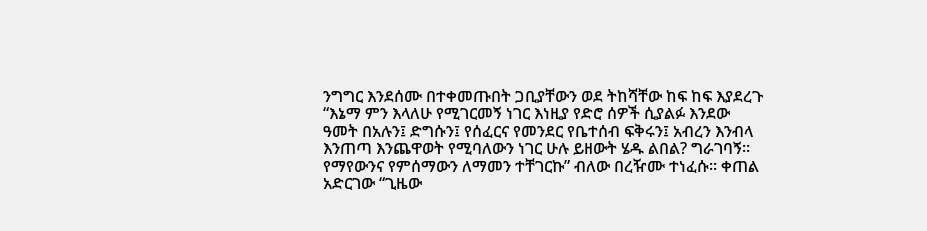ንግግር እንደሰሙ በተቀመጡበት ጋቢያቸውን ወደ ትከሻቸው ከፍ ከፍ እያደረጉ “እኔማ ምን እላለሁ የሚገርመኝ ነገር እነዚያ የድሮ ሰዎች ሲያልፉ እንደው ዓመት በአሉን፤ ድግሱን፤ የሰፈርና የመንደር የቤተሰብ ፍቅሩን፤ አብረን እንብላ እንጠጣ እንጨዋወት የሚባለውን ነገር ሁሉ ይዘውት ሄዱ ልበል? ግራገባኝ፡፡
የማየውንና የምሰማውን ለማመን ተቸገርኩ” ብለው በረዥሙ ተነፈሱ፡፡ ቀጠል አድርገው “ጊዜው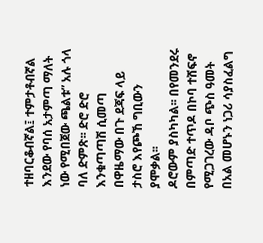ተዘባርቆብኛል፤ ተምታቶብኛል እንደው የባሰ አታምጣ ማለት ነው የሚበጀው ጫልቱ” አሉ ጎላ ባለ ድምጽ፡፡ ድሮ ድሮ እንቁጣጣሽ ሲመጣ በዋዜማው በጉ ደጃፍ ላይ ታስሮ እየጮኸ ግቢውን ያሞቃል፡፡
ዶሮውም ያስካካል፡፡ በየመንደሩ በምጣድ ተጥዶ በኮባ ተሸፍኖ የሚጋገረው ዳቦ ጭስ ዓመት በአል መሆኑን ነጋሪ ሳያስፈልግ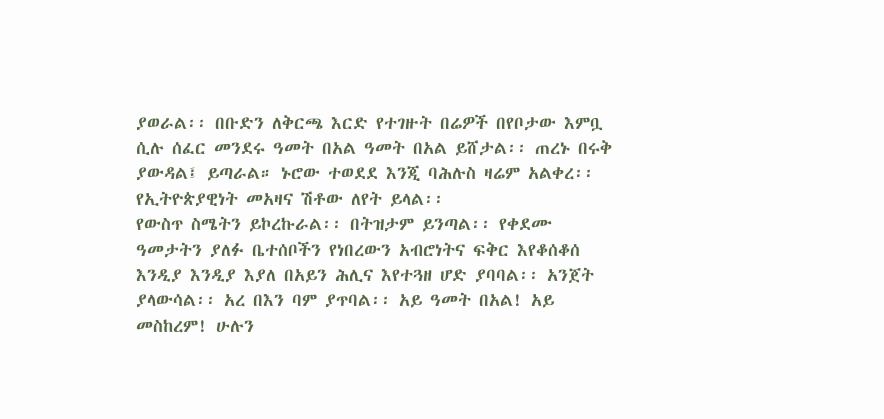ያወራል፡፡ በቡድን ለቅርጫ እርድ የተገዙት በሬዎች በየቦታው እምቧ ሲሉ ሰፈር መንደሩ ዓመት በአል ዓመት በአል ይሸታል፡፡ ጠረኑ በሩቅ ያውዳል፤ ይጣራል። ኑሮው ተወደደ እንጂ ባሕሉስ ዛሬም አልቀረ፡፡ የኢትዮጵያዊነት መአዛና ሽቶው ለየት ይላል፡፡
የውስጥ ስሜትን ይኮረኩራል፡፡ በትዝታም ይንጣል፡፡ የቀደሙ ዓመታትን ያለፉ ቤተሰቦችን የነበረውን አብሮነትና ፍቅር እየቆሰቆሰ እንዲያ እንዲያ እያለ በአይን ሕሊና እየተጓዘ ሆድ ያባባል፡፡ አንጀት ያላውሳል፡፡ አረ በእን ባም ያጥባል፡፡ አይ ዓመት በአል! አይ መስከረም! ሁሉን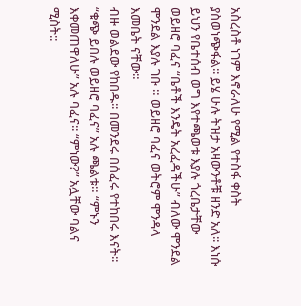አስረስቶ ነገም እኖራለሁ የሚል የተስፋ ቀስት ያስወነጭፋል፡፡ ይሄ ሁሉ ትዝታ አዛውንቶቹ ዘንድ አለ፡፡ እነሱ ይህን የቤተሰብ ወግ እየተጫወቱ እያሉ ጎረቤታቸው ወይዘሮ ባፈና “ቤቶች እንዴት አረፈዳችሁ” ብለው ሞንደል ሞንደል እያሉ ገቡ ። ወይዘሮ ባፈና ወትሮም ሞንዳላ እመቤት ናቸው።
ብዙ ወልደው የከበዱ፡፡ በመንደሩ በሰፈሩ የተከበሩ እናት፡፡ “ቁጭ ይበሉ ወይዘሮ ባፈና” አሉ ጫልቱ። “ምኑን እቀመጠዋለሁ” አሉ ባፈና፡፡ “ምነው?” አሏቸው ባልና ሚስት::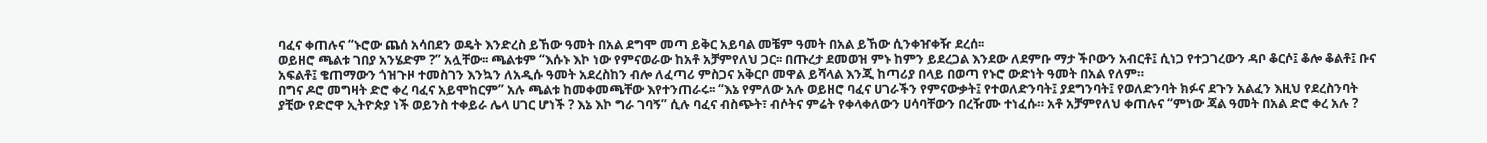ባፈና ቀጠሉና “ኑሮው ጨሰ አሳበደን ወዴት እንድረስ ይኸው ዓመት በአል ደግሞ መጣ ይቅር አይባል መቼም ዓመት በአል ይኸው ሲንቀዠቀዥ ደረሰ፡፡
ወይዘሮ ጫልቱ ገበያ አንሄድም ?” አሏቸው፡፡ ጫልቱም “እሱኑ እኮ ነው የምናወራው ከአቶ አቻምየለህ ጋር፡፡ በጡረታ ደመወዝ ምኑ ከምን ይደረጋል እንደው ለደምቡ ማታ ችቦውን አብርቶ፤ ሲነጋ የተጋገረውን ዳቦ ቆርሶ፤ ቆሎ ቆልቶ፤ ቡና አፍልቶ፤ ቄጠማውን ጎዝጉዞ ተመስገን እንኳን ለአዲሱ ዓመት አደረስከን ብሎ ለፈጣሪ ምስጋና አቅርቦ መዋል ይሻላል እንጂ ከጣሪያ በላይ በወጣ የኑሮ ውድነት ዓመት በአል የለም።
በግና ዶሮ መግዛት ድሮ ቀረ ባፈና አይሞከርም” አሉ ጫልቱ ከመቀመጫቸው እየተንጠራሩ፡፡ “እኔ የምለው አሉ ወይዘሮ ባፈና ሀገራችን የምናውቃት፤ የተወለድንባት፤ ያደግንባት፤ የወለድንባት ክፉና ደጉን አልፈን እዚህ የደረስንባት ያቺው የድሮዋ ኢትዮጵያ ነች ወይንስ ተቀይራ ሌላ ሀገር ሆነች ? እኔ እኮ ግራ ገባኝ” ሲሉ ባፈና ብስጭት፣ ብሶትና ምሬት የቀላቀለውን ሀሳባቸውን በረዥሙ ተነፈሱ። አቶ አቻምየለህ ቀጠሉና “ምነው ጃል ዓመት በአል ድሮ ቀረ አሉ ?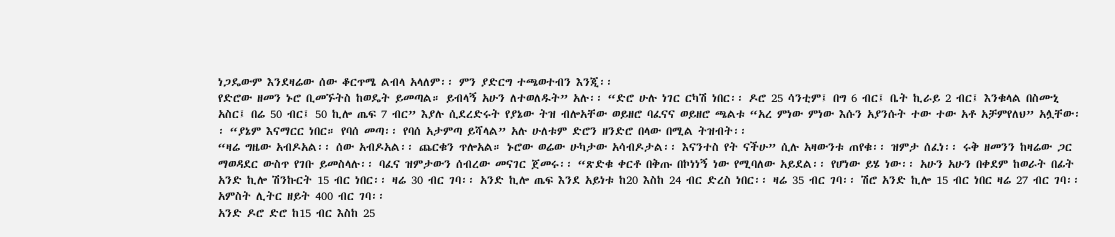ነጋዴውም እንደዛሬው ሰው ቆርጥሜ ልብላ አላለም፡፡ ምን ያድርግ ተጫወተብን እንጂ፡፡
የድሮው ዘመን ኑሮ ቢመኙትስ ከወዴት ይመጣል። ይብላኝ አሁን ለተወለዱት” አሉ፡፡ “ድሮ ሁሉ ነገር ርካሽ ነበር፡፡ ዶሮ 25 ሳንቲም፤ በግ 6 ብር፤ ቤት ኪራይ 2 ብር፤ እንቁላል በስሙኒ አስር፤ በሬ 50 ብር፤ 50 ኪሎ ጤፍ 7 ብር” እያሉ ሲደረድሩት የያኔው ትዝ ብሎአቸው ወይዘሮ ባፈናና ወይዘሮ ጫልቱ “አረ ምነው ምነው እሱን አያንሱት ተው ተው አቶ አቻምየለህ” አሏቸው፡፡ “ያኔም እናማርር ነበር። የባሰ መጣ፡፡ የባሰ አታምጣ ይሻላል” አሉ ሁለቱም ድሮን ዘንድሮ በላው በሚል ትዝብት፡፡
“ዛሬ ግዜው አብዶአል፡፡ ሰው አብዶአል፡፡ ጨርቁን ጥሎአል። ኑሮው ወሬው ሁካታው አሳብዶታል፡፡ እናንተስ የት ናችሁ” ሲሉ አዛውንቱ ጠየቁ፡፡ ዝምታ ሰፈነ፡፡ ሩቅ ዘመንን ከዛሬው ጋር ማወዳደር ውስጥ የገቡ ይመስላሉ፡፡ ባፈና ዝምታውን ሰብረው መናገር ጀመሩ፡፡ “ጽድቁ ቀርቶ በቅጡ በኮነነኝ ነው የሚባለው አይደል፡፡ የሆነው ይሄ ነው፡፡ አሁን አሁን በቀደም ከወራት በፊት አንድ ኪሎ ሽንኩርት 15 ብር ነበር፡፡ ዛሬ 30 ብር ገባ፡፡ አንድ ኪሎ ጤፍ እንደ አይነቱ ከ20 እስከ 24 ብር ድረስ ነበር፡፡ ዛሬ 35 ብር ገባ፡፡ ሽሮ አንድ ኪሎ 15 ብር ነበር ዛሬ 27 ብር ገባ፡፡ አምስት ሊትር ዘይት 400 ብር ገባ፡፡
አንድ ዶሮ ድሮ ከ15 ብር እስከ 25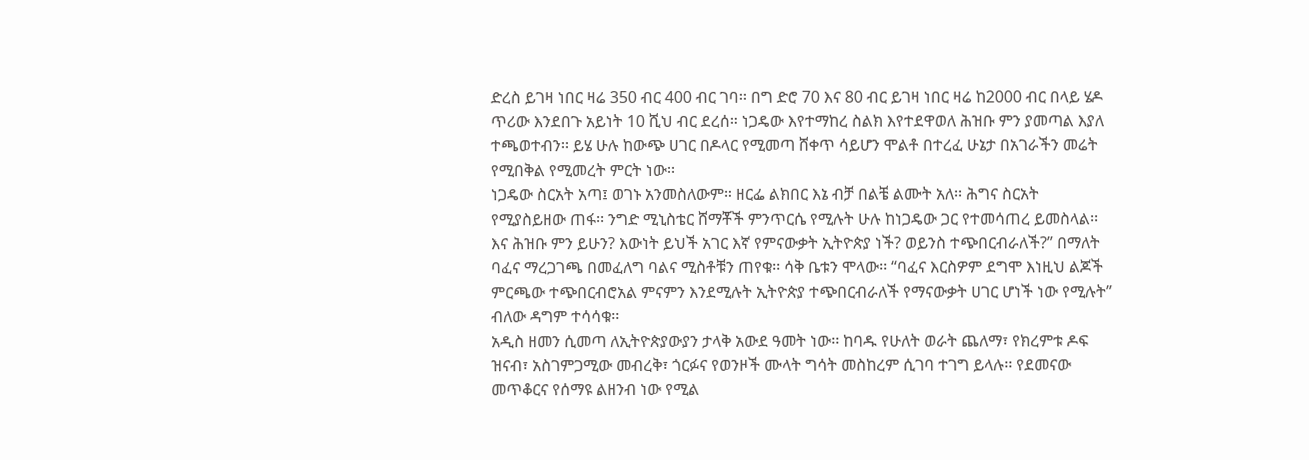ድረስ ይገዛ ነበር ዛሬ 350 ብር 400 ብር ገባ፡፡ በግ ድሮ 70 እና 80 ብር ይገዛ ነበር ዛሬ ከ2000 ብር በላይ ሄዶ ጥሪው እንደበጉ አይነት 10 ሺህ ብር ደረሰ። ነጋዴው እየተማከረ ስልክ እየተደዋወለ ሕዝቡ ምን ያመጣል እያለ ተጫወተብን፡፡ ይሄ ሁሉ ከውጭ ሀገር በዶላር የሚመጣ ሸቀጥ ሳይሆን ሞልቶ በተረፈ ሁኔታ በአገራችን መሬት የሚበቅል የሚመረት ምርት ነው፡፡
ነጋዴው ስርአት አጣ፤ ወገኑ አንመስለውም። ዘርፌ ልክበር እኔ ብቻ በልቼ ልሙት አለ፡፡ ሕግና ስርአት የሚያስይዘው ጠፋ፡፡ ንግድ ሚኒስቴር ሸማቾች ምንጥርሴ የሚሉት ሁሉ ከነጋዴው ጋር የተመሳጠረ ይመስላል፡፡ እና ሕዝቡ ምን ይሁን? እውነት ይህች አገር እኛ የምናውቃት ኢትዮጵያ ነች? ወይንስ ተጭበርብራለች?” በማለት ባፈና ማረጋገጫ በመፈለግ ባልና ሚስቶቹን ጠየቁ፡፡ ሳቅ ቤቱን ሞላው፡፡ “ባፈና እርስዎም ደግሞ እነዚህ ልጆች ምርጫው ተጭበርብሮአል ምናምን እንደሚሉት ኢትዮጵያ ተጭበርብራለች የማናውቃት ሀገር ሆነች ነው የሚሉት” ብለው ዳግም ተሳሳቁ፡፡
አዲስ ዘመን ሲመጣ ለኢትዮጵያውያን ታላቅ አውደ ዓመት ነው፡፡ ከባዱ የሁለት ወራት ጨለማ፣ የክረምቱ ዶፍ ዝናብ፣ አስገምጋሚው መብረቅ፣ ጎርፉና የወንዞች ሙላት ግሳት መስከረም ሲገባ ተገግ ይላሉ፡፡ የደመናው መጥቆርና የሰማዩ ልዘንብ ነው የሚል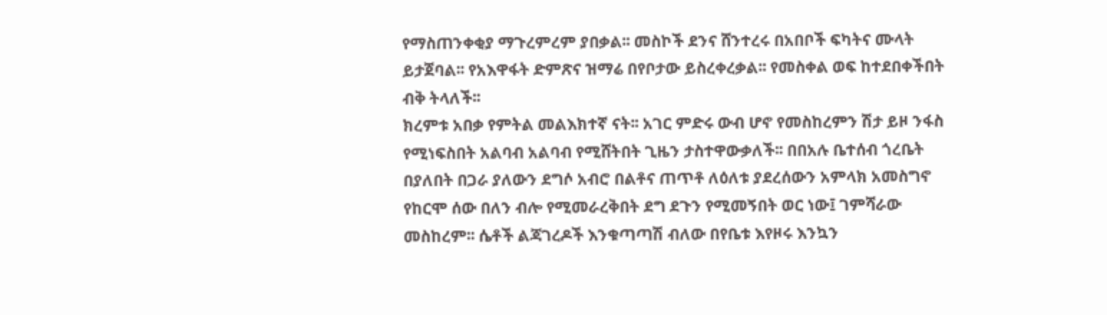የማስጠንቀቂያ ማጉረምረም ያበቃል፡፡ መስኮች ደንና ሸንተረሩ በአበቦች ፍካትና ሙላት ይታጀባል፡፡ የአእዋፋት ድምጽና ዝማሬ በየቦታው ይስረቀረቃል፡፡ የመስቀል ወፍ ከተደበቀችበት ብቅ ትላለች፡፡
ክረምቱ አበቃ የምትል መልእክተኛ ናት፡፡ አገር ምድሩ ውብ ሆኖ የመስከረምን ሽታ ይዞ ንፋስ የሚነፍስበት አልባብ አልባብ የሚሸትበት ጊዜን ታስተዋውቃለች፡፡ በበአሉ ቤተሰብ ጎረቤት በያለበት በጋራ ያለውን ደግሶ አብሮ በልቶና ጠጥቶ ለዕለቱ ያደረሰውን አምላክ አመስግኖ የከርሞ ሰው በለን ብሎ የሚመራረቅበት ደግ ደጉን የሚመኝበት ወር ነው፤ ገምሻራው መስከረም፡፡ ሴቶች ልጃገረዶች እንቁጣጣሽ ብለው በየቤቱ እየዞሩ እንኳን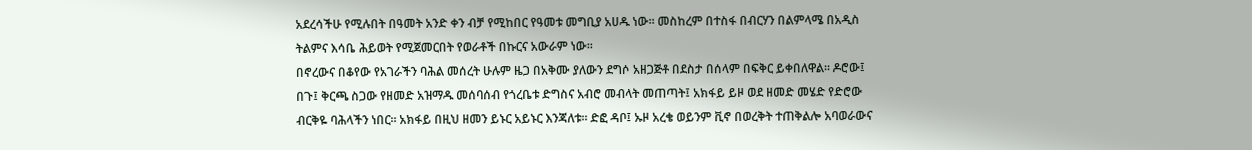አደረሳችሁ የሚሉበት በዓመት አንድ ቀን ብቻ የሚከበር የዓመቱ መግቢያ አሀዱ ነው፡፡ መስከረም በተስፋ በብርሃን በልምላሜ በአዲስ ትልምና እሳቤ ሕይወት የሚጀመርበት የወራቶች በኩርና አውራም ነው፡፡
በኖረውና በቆየው የአገራችን ባሕል መሰረት ሁሉም ዜጋ በአቅሙ ያለውን ደግሶ አዘጋጅቶ በደስታ በሰላም በፍቅር ይቀበለዋል፡፡ ዶሮው፤ በጉ፤ ቅርጫ ስጋው የዘመድ አዝማዱ መሰባሰብ የጎረቤቱ ድግስና አብሮ መብላት መጠጣት፤ አክፋይ ይዞ ወደ ዘመድ መሄድ የድሮው ብርቅዬ ባሕላችን ነበር። አክፋይ በዚህ ዘመን ይኑር አይኑር እንጃለቱ። ድፎ ዳቦ፤ ኡዞ አረቄ ወይንም ቪኖ በወረቅት ተጠቅልሎ አባወራውና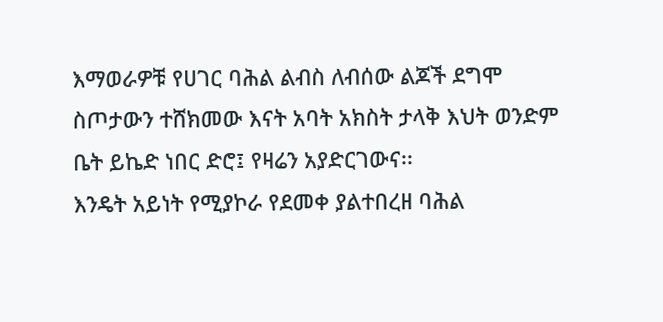እማወራዎቹ የሀገር ባሕል ልብስ ለብሰው ልጆች ደግሞ ስጦታውን ተሸክመው እናት አባት አክስት ታላቅ እህት ወንድም ቤት ይኬድ ነበር ድሮ፤ የዛሬን አያድርገውና፡፡
እንዴት አይነት የሚያኮራ የደመቀ ያልተበረዘ ባሕል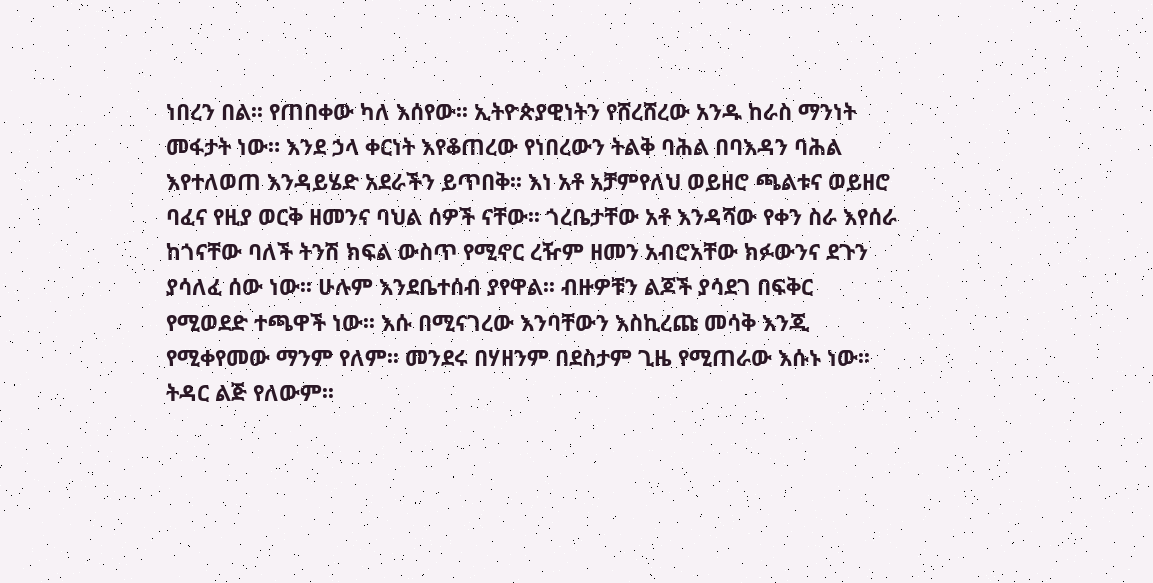ነበረን በል፡፡ የጠበቀው ካለ እሰየው፡፡ ኢትዮጵያዊነትን የሸረሸረው አንዱ ከራስ ማንነት መፋታት ነው። እንደ ኃላ ቀርነት እየቆጠረው የነበረውን ትልቅ ባሕል በባእዳን ባሕል እየተለወጠ እንዳይሄድ አደራችን ይጥበቅ፡፡ እነ አቶ አቻምየለህ ወይዘሮ ጫልቱና ወይዘሮ ባፈና የዚያ ወርቅ ዘመንና ባህል ሰዎች ናቸው፡፡ ጎረቤታቸው አቶ እንዳሻው የቀን ስራ እየሰራ ከጎናቸው ባለች ትንሽ ክፍል ውስጥ የሚኖር ረዥም ዘመን አብሮአቸው ክፉውንና ደጉን ያሳለፈ ሰው ነው፡፡ ሁሉም እንደቤተሰብ ያየዋል፡፡ ብዙዎቹን ልጆች ያሳደገ በፍቅር የሚወደድ ተጫዋች ነው፡፡ እሱ በሚናገረው እንባቸውን እስኪረጩ መሳቅ እንጂ የሚቀየመው ማንም የለም፡፡ መንደሩ በሃዘንም በደስታም ጊዜ የሚጠራው እሱኑ ነው፡፡
ትዳር ልጅ የለውም፡፡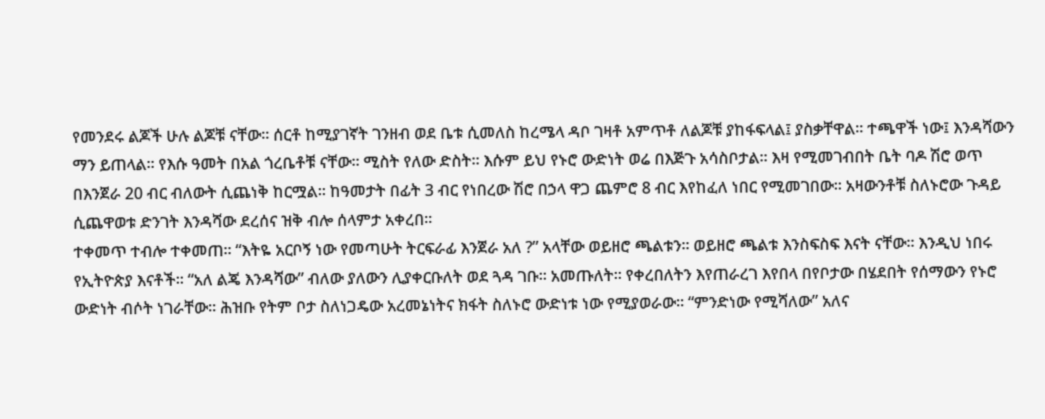የመንደሩ ልጆች ሁሉ ልጆቹ ናቸው፡፡ ሰርቶ ከሚያገኛት ገንዘብ ወደ ቤቱ ሲመለስ ከረሜላ ዳቦ ገዛቶ አምጥቶ ለልጆቹ ያከፋፍላል፤ ያስቃቸዋል። ተጫዋች ነው፤ እንዳሻውን ማን ይጠላል፡፡ የእሱ ዓመት በአል ጎረቤቶቹ ናቸው፡፡ ሚስት የለው ድስት። እሱም ይህ የኑሮ ውድነት ወሬ በእጅጉ አሳስቦታል። እዛ የሚመገብበት ቤት ባዶ ሽሮ ወጥ በእንጀራ 20 ብር ብለውት ሲጨነቅ ከርሟል፡፡ ከዓመታት በፊት 3 ብር የነበረው ሽሮ በኃላ ዋጋ ጨምሮ 8 ብር እየከፈለ ነበር የሚመገበው፡፡ አዛውንቶቹ ስለኑሮው ጉዳይ ሲጨዋወቱ ድንገት እንዳሻው ደረሰና ዝቅ ብሎ ሰላምታ አቀረበ፡፡
ተቀመጥ ተብሎ ተቀመጠ፡፡ “እትዬ አርቦኝ ነው የመጣሁት ትርፍራፊ እንጀራ አለ ?” አላቸው ወይዘሮ ጫልቱን፡፡ ወይዘሮ ጫልቱ እንስፍስፍ እናት ናቸው፡፡ እንዲህ ነበሩ የኢትዮጵያ እናቶች፡፡ “አለ ልጄ እንዳሻው” ብለው ያለውን ሊያቀርቡለት ወደ ጓዳ ገቡ፡፡ አመጡለት። የቀረበለትን እየጠራረገ እየበላ በየቦታው በሄደበት የሰማውን የኑሮ ውድነት ብሶት ነገራቸው፡፡ ሕዝቡ የትም ቦታ ስለነጋዴው አረመኔነትና ክፋት ስለኑሮ ውድነቱ ነው የሚያወራው፡፡ “ምንድነው የሚሻለው” አለና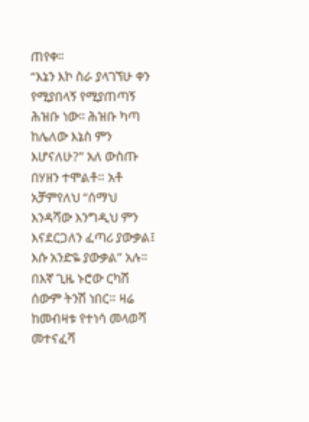ጠየቀ፡፡
“እኔን እኮ ስራ ያላገኘሁ ቀን የሚያበላኝ የሚያጠጣኝ ሕዝቡ ነው፡፡ ሕዝቡ ካጣ ከሌለው እኔስ ምን እሆናለሁ?” አለ ውስጡ በሃዘን ተሞልቶ። አቶ አቻምየለህ “ሰማህ እንዳሻው እንግዲህ ምን እናደርጋለን ፈጣሪ ያውቃል፤ እሱ አንድዬ ያውቃል” አሉ፡፡ በእኛ ጊዜ ኑሮው ርካሽ ሰውም ትንሽ ነበር። ዛሬ ከመብዛቱ የተነሳ መላወሻ መተናፈሻ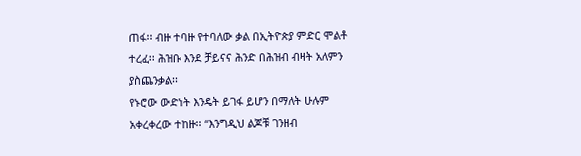ጠፋ፡፡ ብዙ ተባዙ የተባለው ቃል በኢትዮጵያ ምድር ሞልቶ ተረፈ፡፡ ሕዝቡ እንደ ቻይናና ሕንድ በሕዝብ ብዛት አለምን ያስጨንቃል፡፡
የኑሮው ውድነት እንዴት ይገፋ ይሆን በማለት ሁሉም አቀረቀረው ተከዙ፡፡ “እንግዲህ ልጆቹ ገንዘብ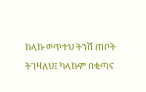ከላኩ ወጥተህ ትንሽ ጠቦት ትገዛለህ፤ ካላኩም በቂጣና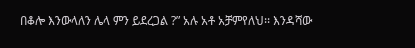በቆሎ እንውላለን ሌላ ምን ይደረጋል ?” አሉ አቶ አቻምየለህ፡፡ እንዳሻው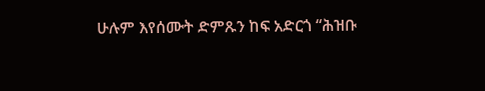ሁሉም እየሰሙት ድምጹን ከፍ አድርጎ “ሕዝቡ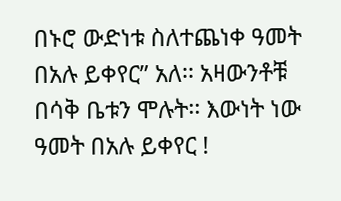በኑሮ ውድነቱ ስለተጨነቀ ዓመት በአሉ ይቀየር” አለ፡፡ አዛውንቶቹ በሳቅ ቤቱን ሞሉት፡፡ እውነት ነው ዓመት በአሉ ይቀየር !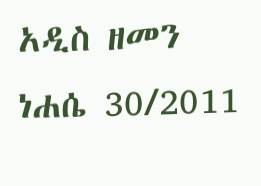አዲስ ዘመን ነሐሴ 30/2011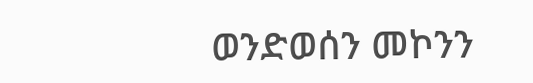ወንድወሰን መኮንን